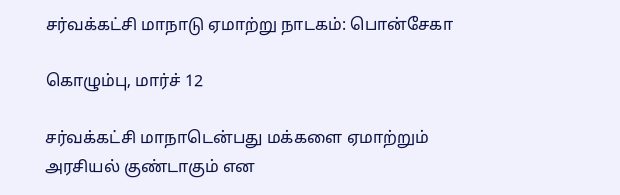சர்வக்கட்சி மாநாடு ஏமாற்று நாடகம்: பொன்சேகா

கொழும்பு, மார்ச் 12

சர்வக்கட்சி மாநாடென்பது மக்களை ஏமாற்றும் அரசியல் குண்டாகும் என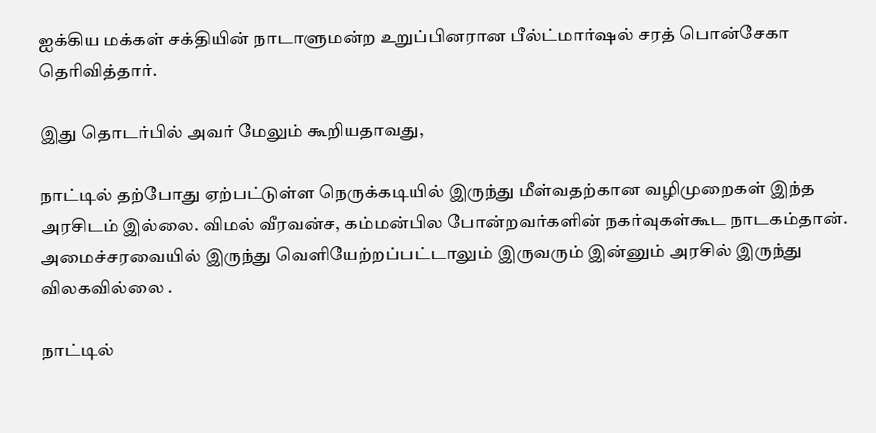ஐக்கிய மக்கள் சக்தியின் நாடாளுமன்ற உறுப்பினரான பீல்ட்மார்ஷல் சரத் பொன்சேகா தெரிவித்தார்.

இது தொடர்பில் அவர் மேலும் கூறியதாவது,

நாட்டில் தற்போது ஏற்பட்டுள்ள நெருக்கடியில் இருந்து மீள்வதற்கான வழிமுறைகள் இந்த அரசிடம் இல்லை. விமல் வீரவன்ச, கம்மன்பில போன்றவர்களின் நகர்வுகள்கூட நாடகம்தான். அமைச்சரவையில் இருந்து வெளியேற்றப்பட்டாலும் இருவரும் இன்னும் அரசில் இருந்து விலகவில்லை .

நாட்டில்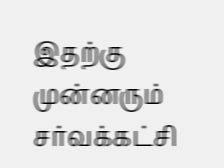இதற்கு முன்னரும் சர்வக்கட்சி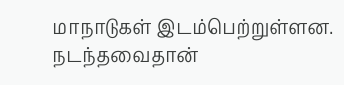மாநாடுகள் இடம்பெற்றுள்ளன. நடந்தவைதான்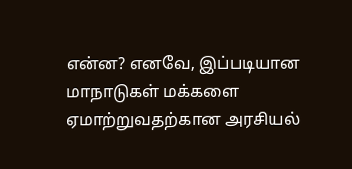என்ன? எனவே, இப்படியான மாநாடுகள் மக்களை ஏமாற்றுவதற்கான அரசியல்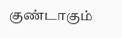குண்டாகும்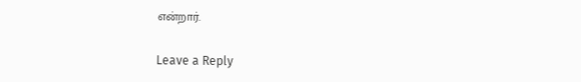என்றார்.

Leave a Reply